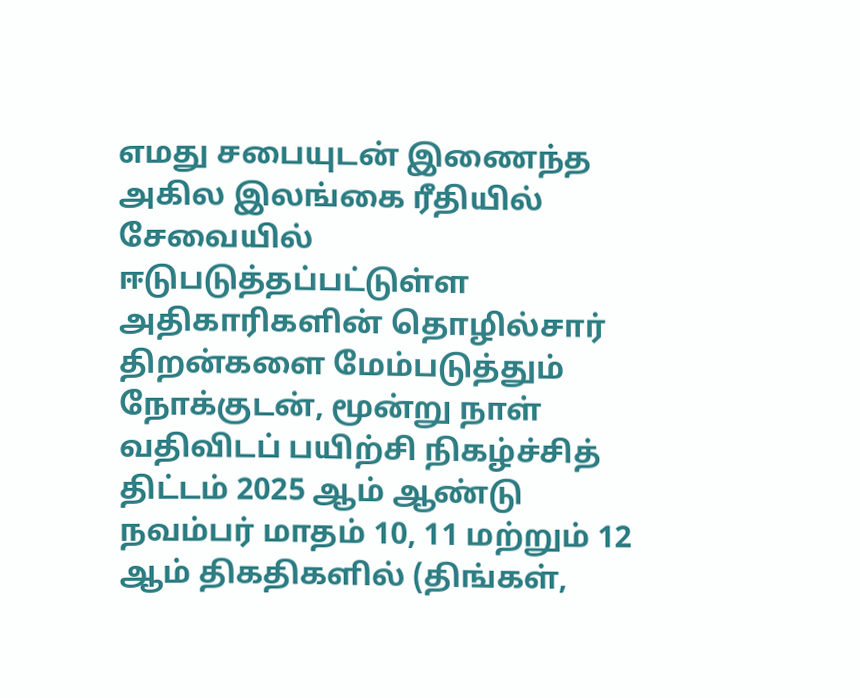எமது சபையுடன் இணைந்த அகில இலங்கை ரீதியில் சேவையில் ஈடுபடுத்தப்பட்டுள்ள அதிகாரிகளின் தொழில்சார் திறன்களை மேம்படுத்தும் நோக்குடன், மூன்று நாள் வதிவிடப் பயிற்சி நிகழ்ச்சித் திட்டம் 2025 ஆம் ஆண்டு நவம்பர் மாதம் 10, 11 மற்றும் 12 ஆம் திகதிகளில் (திங்கள்,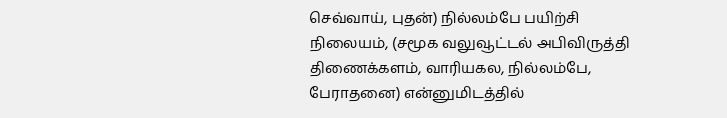செவ்வாய், புதன்) நில்லம்பே பயிற்சி நிலையம், (சமூக வலுவூட்டல் அபிவிருத்தி திணைக்களம், வாரியகல, நில்லம்பே, பேராதனை) என்னுமிடத்தில்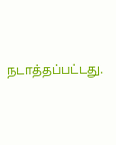நடாத்தப்பட்டது.